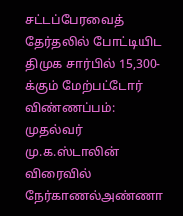சட்டப்பேரவைத் தேர்தலில் போட்டியிட திமுக சார்பில் 15,300-க்கும் மேற்பட்டோர் விண்ணப்பம்: முதல்வர் மு.க.ஸ்டாலின் விரைவில் நேர்காணல்அண்ணா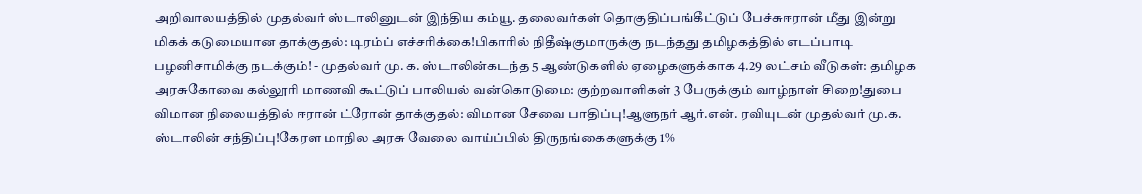அறிவாலயத்தில் முதல்வர் ஸ்டாலினுடன் இந்திய கம்யூ. தலைவர்கள் தொகுதிப்பங்கீட்டுப் பேச்சுஈரான் மீது இன்று மிகக் கடுமையான தாக்குதல்: டிரம்ப் எச்சரிக்கை!பிகாரில் நிதீஷ்குமாருக்கு நடந்தது தமிழகத்தில் எடப்பாடி பழனிசாமிக்கு நடக்கும்! - முதல்வர் மு. க. ஸ்டாலின்கடந்த 5 ஆண்டுகளில் ஏழைகளுக்காக 4.29 லட்சம் வீடுகள்: தமிழக அரசுகோவை கல்லூரி மாணவி கூட்டுப் பாலியல் வன்கொடுமை: குற்றவாளிகள் 3 பேருக்கும் வாழ்நாள் சிறை!துபை விமான நிலையத்தில் ஈரான் ட்ரோன் தாக்குதல்: விமான சேவை பாதிப்பு!ஆளுநர் ஆர்.என். ரவியுடன் முதல்வர் மு.க. ஸ்டாலின் சந்திப்பு!கேரள மாநில அரசு வேலை வாய்ப்பில் திருநங்கைகளுக்கு 1%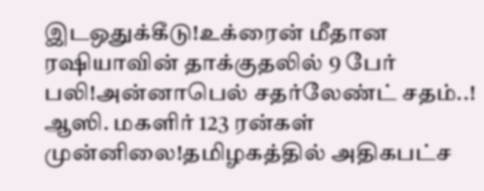இடஒதுக்கீடு!உக்ரைன் மீதான ரஷியாவின் தாக்குதலில் 9 பேர் பலி!அன்னாபெல் சதர்லேண்ட் சதம்..! ஆஸி. மகளிர் 123 ரன்கள் முன்னிலை!தமிழகத்தில் அதிகபட்ச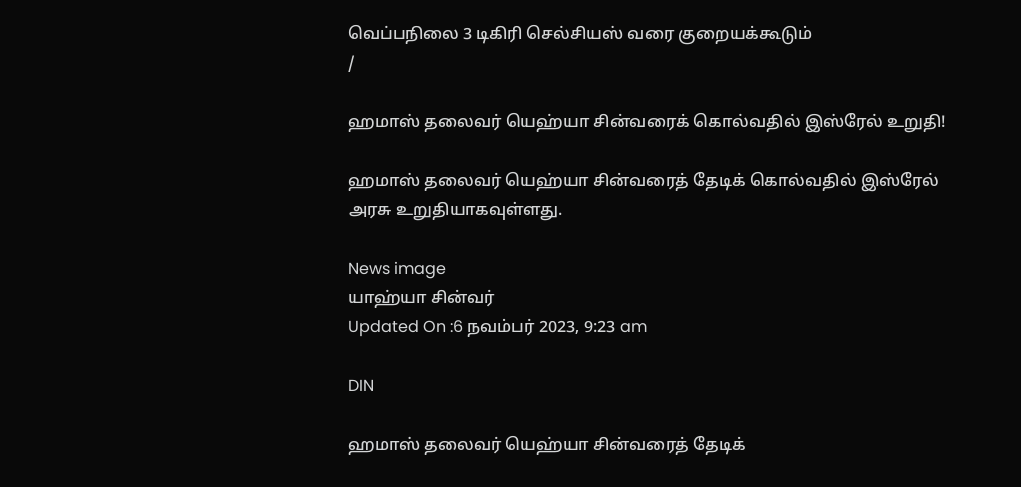வெப்பநிலை 3 டிகிரி செல்சியஸ் வரை குறையக்கூடும்
/

ஹமாஸ் தலைவர் யெஹ்யா சின்வரைக் கொல்வதில் இஸ்ரேல் உறுதி!

ஹமாஸ் தலைவர் யெஹ்யா சின்வரைத் தேடிக் கொல்வதில் இஸ்ரேல் அரசு உறுதியாகவுள்ளது.

News image
யாஹ்யா சின்வர்
Updated On :6 நவம்பர் 2023, 9:23 am

DIN

ஹமாஸ் தலைவர் யெஹ்யா சின்வரைத் தேடிக்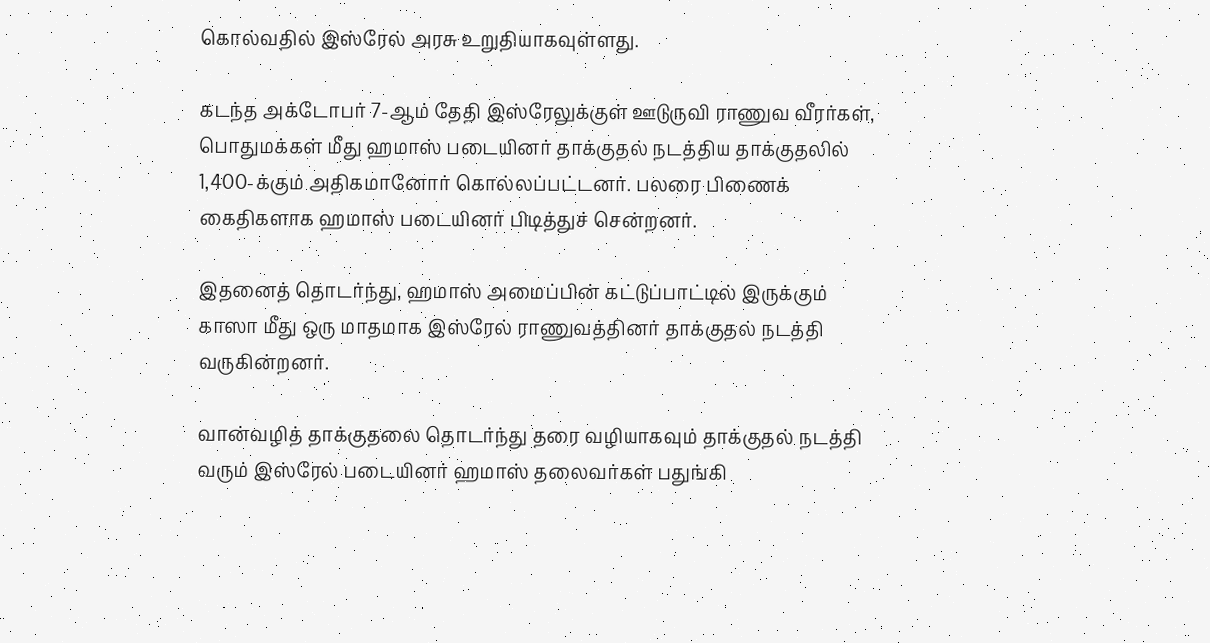கொல்வதில் இஸ்ரேல் அரசு உறுதியாகவுள்ளது.

கடந்த அக்டோபர் 7-ஆம் தேதி இஸ்ரேலுக்குள் ஊடுருவி ராணுவ வீரர்கள், பொதுமக்கள் மீது ஹமாஸ் படையினர் தாக்குதல் நடத்திய தாக்குதலில் 1,400-க்கும் அதிகமானோர் கொல்லப்பட்டனர். பலரை பிணைக் கைதிகளாக ஹமாஸ் படையினர் பிடித்துச் சென்றனர்.

இதனைத் தொடர்ந்து, ஹமாஸ் அமைப்பின் கட்டுப்பாட்டில் இருக்கும் காஸா மீது ஒரு மாதமாக இஸ்ரேல் ராணுவத்தினர் தாக்குதல் நடத்தி வருகின்றனர்.

வான்வழித் தாக்குதலை தொடர்ந்து தரை வழியாகவும் தாக்குதல் நடத்தி வரும் இஸ்ரேல் படையினர் ஹமாஸ் தலைவர்கள் பதுங்கி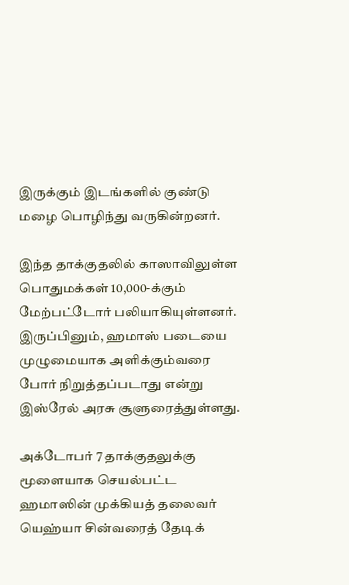இருக்கும் இடங்களில் குண்டு மழை பொழிந்து வருகின்றனர்.

இந்த தாக்குதலில் காஸாவிலுள்ள பொதுமக்கள் 10,000-க்கும் மேற்பட்டோர் பலியாகியுள்ளனர். இருப்பினும், ஹமாஸ் படையை முழுமையாக அளிக்கும்வரை போர் நிறுத்தப்படாது என்று இஸ்ரேல் அரசு சூளுரைத்துள்ளது.

அக்டோபர் 7 தாக்குதலுக்கு மூளையாக செயல்பட்ட ஹமாஸின் முக்கியத் தலைவர் யெஹ்யா சின்வரைத் தேடிக்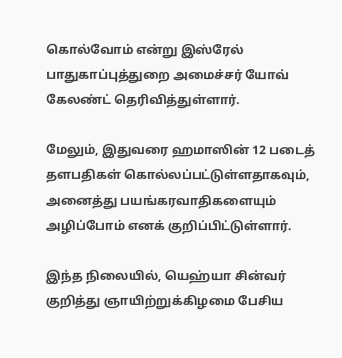கொல்வோம் என்று இஸ்ரேல் பாதுகாப்புத்துறை அமைச்சர் யோவ் கேலண்ட் தெரிவித்துள்ளார்.

மேலும், இதுவரை ஹமாஸின் 12 படைத் தளபதிகள் கொல்லப்பட்டுள்ளதாகவும், அனைத்து பயங்கரவாதிகளையும் அழிப்போம் எனக் குறிப்பிட்டுள்ளார்.

இந்த நிலையில், யெஹ்யா சின்வர் குறித்து ஞாயிற்றுக்கிழமை பேசிய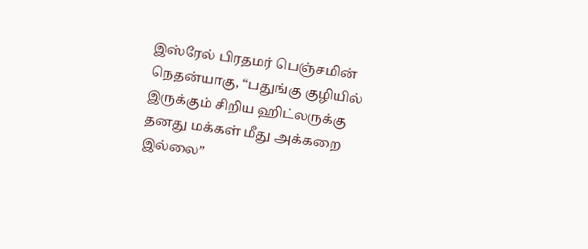இஸ்ரேல் பிரதமர் பெஞ்சமின் நெதன்யாகு, “பதுங்கு குழியில் இருக்கும் சிறிய ஹிட்லருக்கு தனது மக்கள் மீது அக்கறை இல்லை”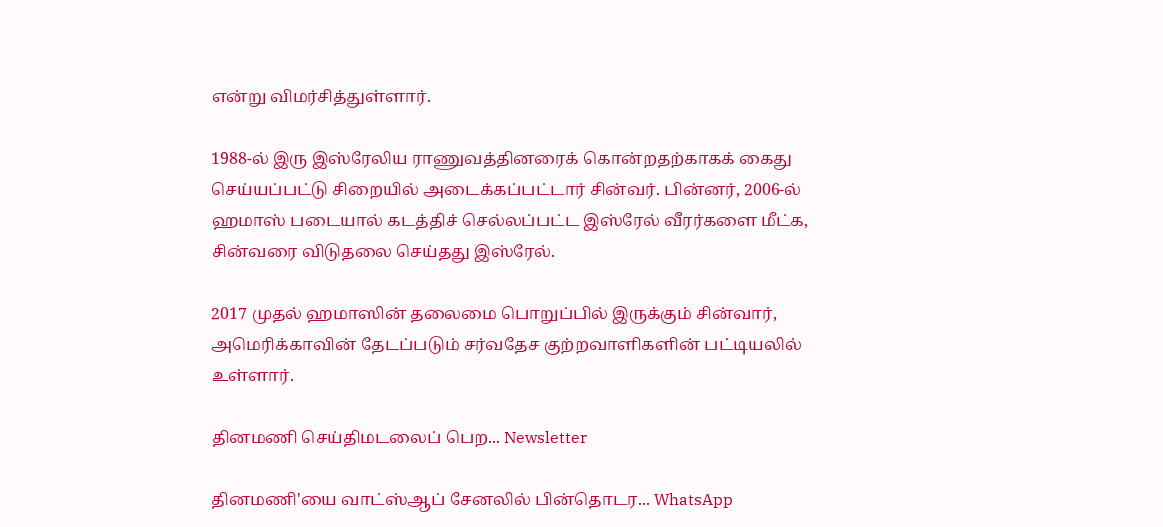என்று விமர்சித்துள்ளார்.

1988-ல் இரு இஸ்ரேலிய ராணுவத்தினரைக் கொன்றதற்காகக் கைது செய்யப்பட்டு சிறையில் அடைக்கப்பட்டார் சின்வர். பின்னர், 2006-ல் ஹமாஸ் படையால் கடத்திச் செல்லப்பட்ட இஸ்ரேல் வீரர்களை மீட்க, சின்வரை விடுதலை செய்தது இஸ்ரேல்.

2017 முதல் ஹமாஸின் தலைமை பொறுப்பில் இருக்கும் சின்வார், அமெரிக்காவின் தேடப்படும் சர்வதேச குற்றவாளிகளின் பட்டியலில் உள்ளார்.

தினமணி செய்திமடலைப் பெற... Newsletter

தினமணி'யை வாட்ஸ்ஆப் சேனலில் பின்தொடர... WhatsApp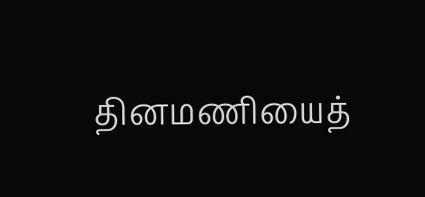தினமணியைத்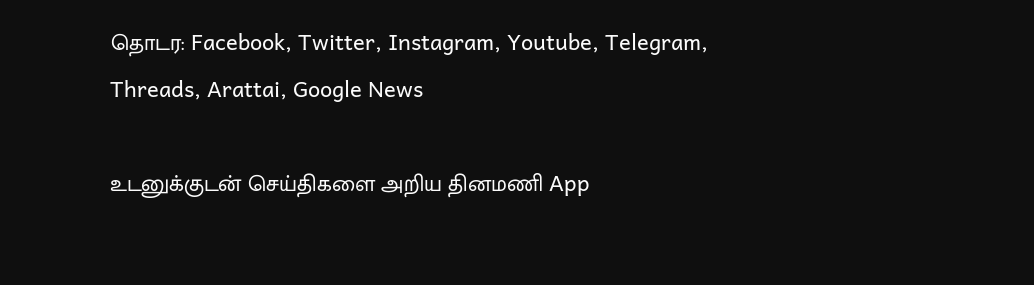தொடர: Facebook, Twitter, Instagram, Youtube, Telegram, Threads, Arattai, Google News

உடனுக்குடன் செய்திகளை அறிய தினமணி App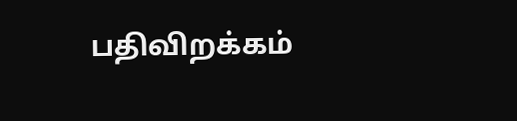பதிவிறக்கம்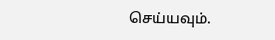செய்யவும்.